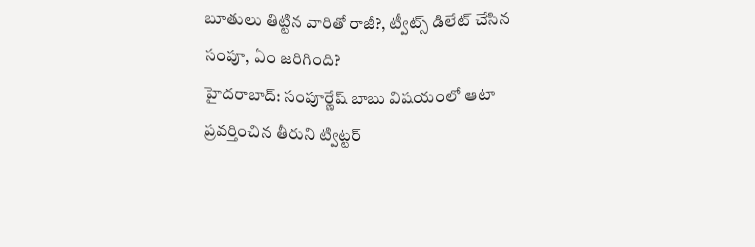బూతులు తిట్టిన వారితో రాజీ?, ట్వీట్స్ డిలేట్ చేసిన సంపూ, ఏం జరిగింది?
హైదరాబాద్: సంపూర్ణేష్ బాబు విషయంలో ఆటా ప్రవర్తించిన తీరుని ట్విట్టర్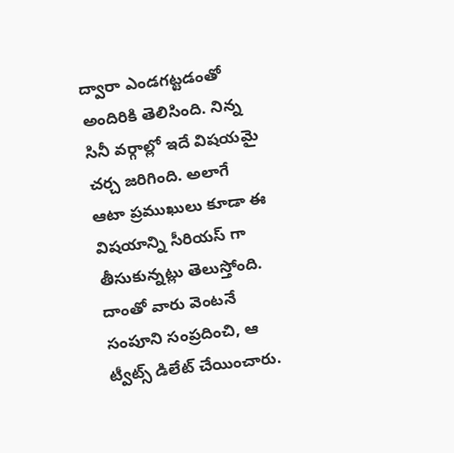ద్వారా ఎండగట్టడంతో అందిరికి తెలిసింది. నిన్న సినీ వర్గాల్లో ఇదే విషయమై చర్చ జరిగింది. అలాగే ఆటా ప్రముఖులు కూడా ఈ విషయాన్ని సీరియస్ గా తీసుకున్నట్లు తెలుస్తోంది. దాంతో వారు వెంటనే సంపూని సంప్రదించి, ఆ ట్వీట్స్ డిలేట్ చేయించారు.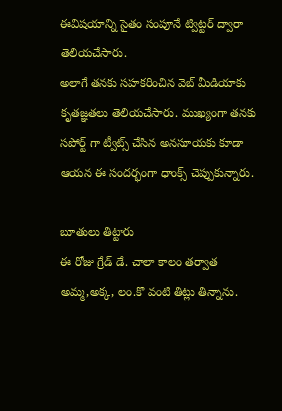ఈవిషయాన్ని సైతం సంపూనే ట్విట్టర్ ద్వారా తెలియచేసారు.
అలాగే తనకు సహకరించిన వెబ్ మీడియాకు కృతజ్ఞతలు తెలియచేసారు. ముఖ్యంగా తనకు సపోర్ట్ గా ట్వీట్స్ చేసిన అనసూయకు కూడా ఆయన ఈ సందర్భంగా ధాంక్స్ చెప్పుకున్నారు.

బూతులు తిట్టారు
ఈ రోజు గ్రేడ్ డే. చాలా కాలం తర్వాత అమ్మ,అక్క, లం.కొ వంటి తిట్లు తిన్నాను.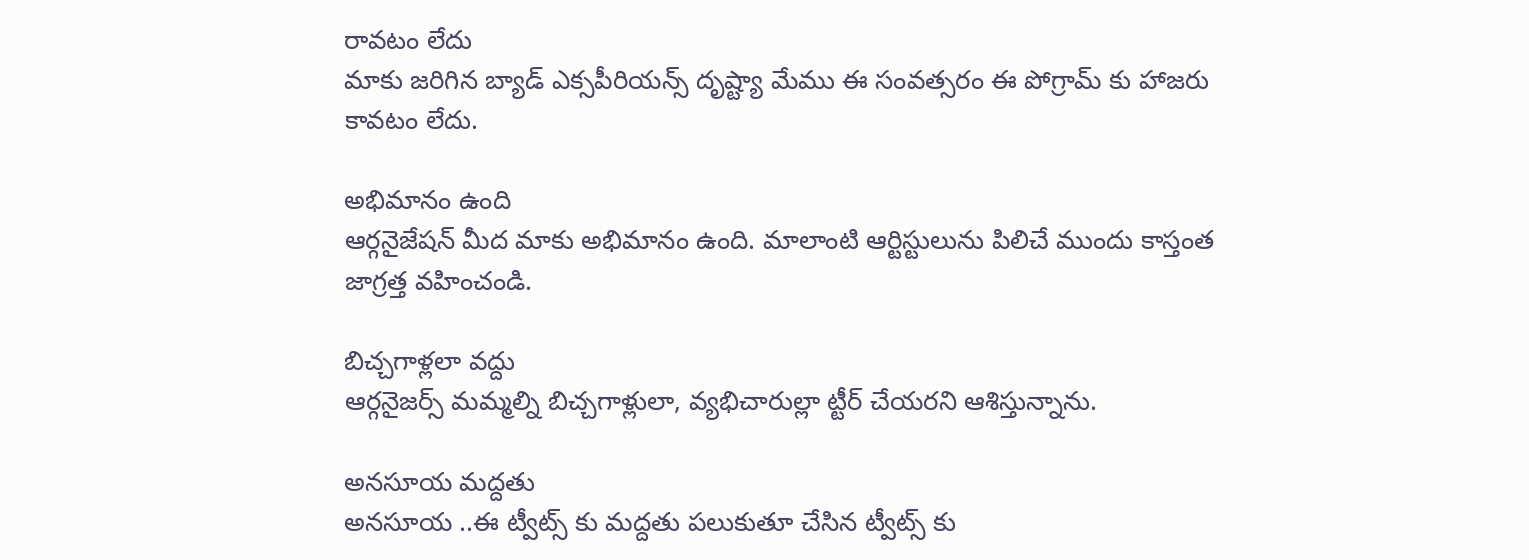రావటం లేదు
మాకు జరిగిన బ్యాడ్ ఎక్సపీరియన్స్ దృష్ట్యా మేము ఈ సంవత్సరం ఈ పోగ్రామ్ కు హాజరు కావటం లేదు.

అభిమానం ఉంది
ఆర్గనైజేషన్ మీద మాకు అభిమానం ఉంది. మాలాంటి ఆర్టిస్టులును పిలిచే ముందు కాస్తంత జాగ్రత్త వహించండి.

బిచ్చగాళ్లలా వద్దు
ఆర్గనైజర్స్ మమ్మల్ని బిచ్చగాళ్లులా, వ్యభిచారుల్లా ట్టీర్ చేయరని ఆశిస్తున్నాను.

అనసూయ మద్దతు
అనసూయ ..ఈ ట్వీట్స్ కు మద్దతు పలుకుతూ చేసిన ట్వీట్స్ కు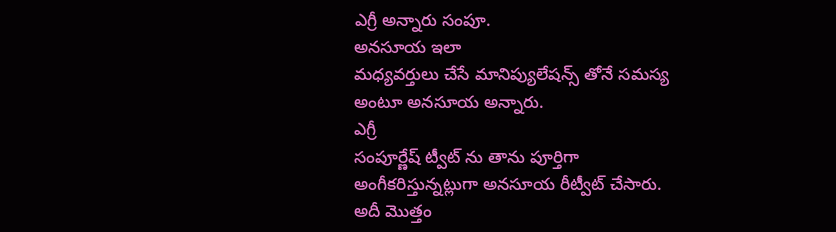ఎగ్రీ అన్నారు సంపూ.
అనసూయ ఇలా
మధ్యవర్తులు చేసే మానిప్యులేషన్స్ తోనే సమస్య అంటూ అనసూయ అన్నారు.
ఎగ్రీ
సంపూర్ణేష్ ట్వీట్ ను తాను పూర్తిగా అంగీకరిస్తున్నట్లుగా అనసూయ రీట్వీట్ చేసారు.
అదీ మొత్తం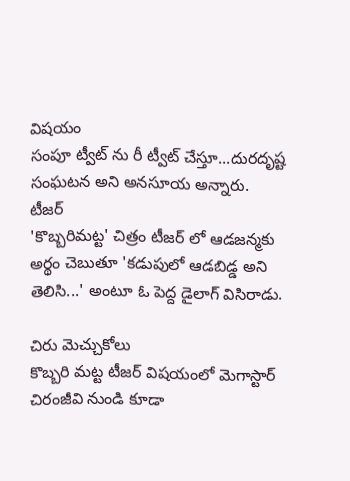విషయం
సంపూ ట్వీట్ ను రీ ట్వీట్ చేస్తూ...దురదృష్ట సంఘటన అని అనసూయ అన్నారు.
టీజర్
'కొబ్బరిమట్ట' చిత్రం టీజర్ లో ఆడజన్మకు అర్థం చెబుతూ 'కడుపులో ఆడబిడ్డ అని తెలిసి...' అంటూ ఓ పెద్ద డైలాగ్ విసిరాడు.

చిరు మెచ్చుకోలు
కొబ్బరి మట్ట టీజర్ విషయంలో మెగాస్టార్ చిరంజీవి నుండి కూడా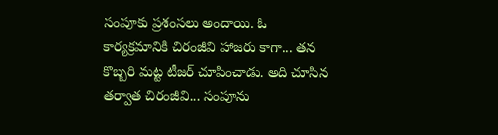సంపూకు ప్రశంసలు అందాయి. ఓ కార్యక్రమానికి చిరంజీవి హాజరు కాగా... తన కొబ్బరి మట్ట టీజర్ చూపించాడు. అది చూసిన తర్వాత చిరంజీవి... సంపూను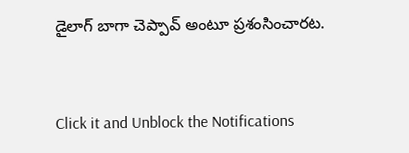డైలాగ్ బాగా చెప్పావ్ అంటూ ప్రశంసించారట.


Click it and Unblock the Notifications